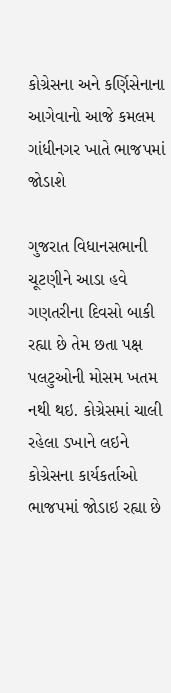કોગ્રેસના અને કર્ણિસેનાના આગેવાનો આજે કમલમ ગાંધીનગર ખાતે ભાજપમાં જોડાશે

ગુજરાત વિધાનસભાની ચૂટણીને આડા હવે ગણતરીના દિવસો બાકી રહ્યા છે તેમ છતા પક્ષ પલટુઓની મોસમ ખતમ નથી થઇ. કોગ્રેસમાં ચાલી રહેલા ડખાને લઇને કોગ્રેસના કાર્યકર્તાઓ ભાજપમાં જોડાઇ રહ્યા છે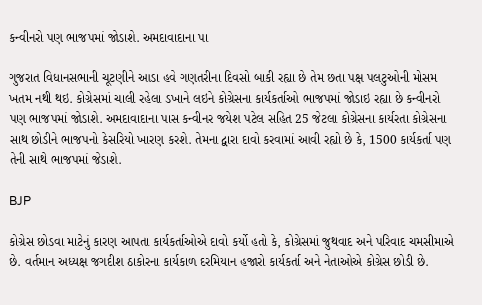કન્વીનરો પણ ભાજપમાં જોડાશે. અમદાવાદાના પા

ગુજરાત વિધાનસભાની ચૂટણીને આડા હવે ગણતરીના દિવસો બાકી રહ્યા છે તેમ છતા પક્ષ પલટુઓની મોસમ ખતમ નથી થઇ. કોગ્રેસમાં ચાલી રહેલા ડખાને લઇને કોગ્રેસના કાર્યકર્તાઓ ભાજપમાં જોડાઇ રહ્યા છે કન્વીનરો પણ ભાજપમાં જોડાશે. અમદાવાદાના પાસ કન્વીનર જયેશ પટેલ સહિત 25 જેટલા કોગ્રેસના કાર્યરતા કોગ્રેસના સાથ છોડીને ભાજપનો કેસરિયો ખારણ કરશે. તેમના દ્વારા દાવો કરવામાં આવી રહ્યો છે કે, 1500 કાર્યકર્તા પણ તેની સાથે ભાજપમાં જેડાશે.

BJP

કોગ્રેસ છોડવા માટેનું કારણ આપતા કાર્યકર્તાઓએ દાવો કર્યો હતો કે, કોગ્રેસમાં જુથવાદ અને પરિવાદ ચમસીમાએ છે. વર્તમાન અધ્યક્ષ જગદીશ ઠાકોરના કાર્યકાળ દરમિયાન હજારો કાર્યકર્તા અને નેતાઓએ કોગ્રેસ છોડી છે.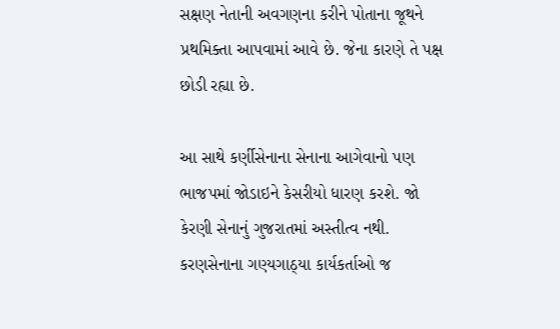સક્ષણ નેતાની અવગણના કરીને પોતાના જૂથને પ્રથમિક્તા આપવામાં આવે છે. જેના કારણે તે પક્ષ છોડી રહ્યા છે.

આ સાથે કર્ણીસેનાના સેનાના આગેવાનો પણ ભાજપમાં જોડાઇને કેસરીયો ધારણ કરશે. જો કેરણી સેનાનું ગુજરાતમાં અસ્તીત્વ નથી. કરણસેનાના ગણ્યગાઠ્યા કાર્યકર્તાઓ જ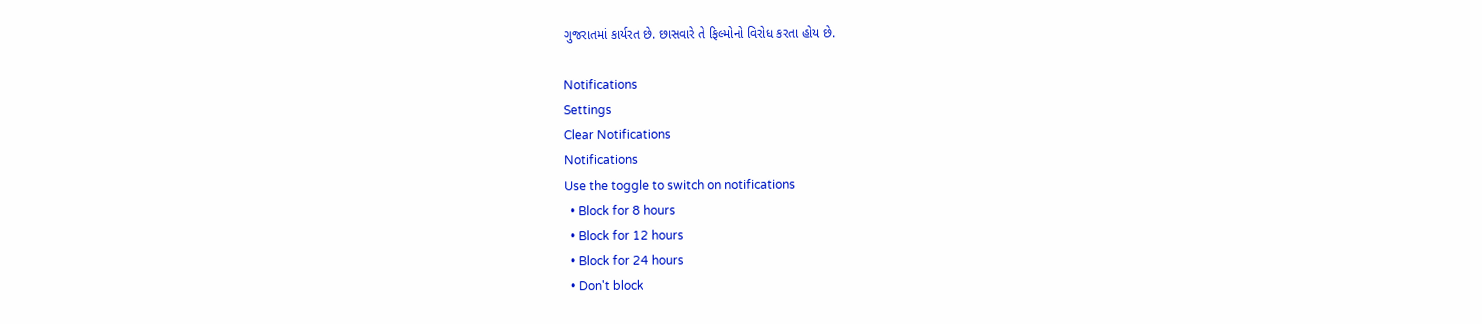ગુજરાતમાં કાર્યરત છે. છાસવારે તે ફિલ્મોનો વિરોધ કરતા હોય છે.

Notifications
Settings
Clear Notifications
Notifications
Use the toggle to switch on notifications
  • Block for 8 hours
  • Block for 12 hours
  • Block for 24 hours
  • Don't block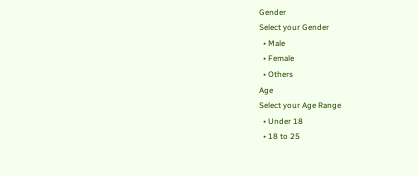Gender
Select your Gender
  • Male
  • Female
  • Others
Age
Select your Age Range
  • Under 18
  • 18 to 25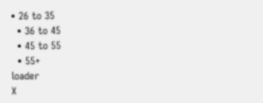• 26 to 35
  • 36 to 45
  • 45 to 55
  • 55+
loader
X